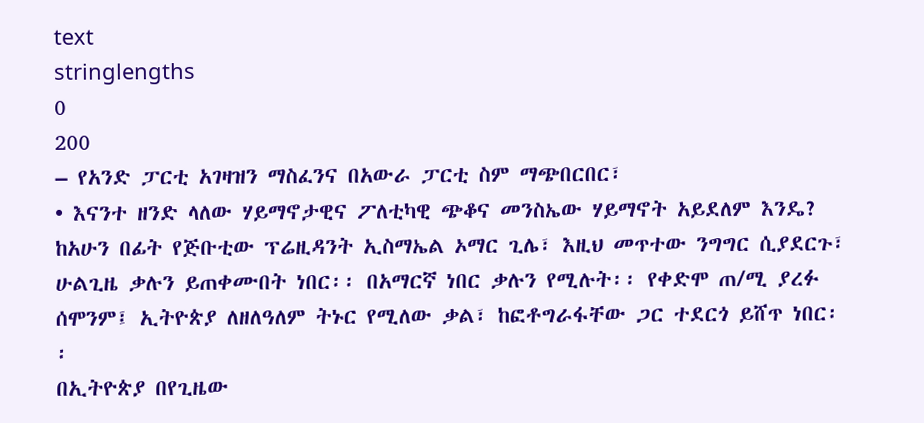text
stringlengths
0
200
– የአንድ ፓርቲ አገዛዝን ማስፈንና በአውራ ፓርቲ ስም ማጭበርበር፣
• እናንተ ዘንድ ላለው ሃይማኖታዊና ፖለቲካዊ ጭቆና መንስኤው ሃይማኖት አይደለም እንዴ?
ከአሁን በፊት የጅቡቲው ፕሬዚዳንት ኢስማኤል ኦማር ጊሌ፣ እዚህ መጥተው ንግግር ሲያደርጉ፣ ሁልጊዜ ቃሉን ይጠቀሙበት ነበር፡፡ በአማርኛ ነበር ቃሉን የሚሉት፡፡ የቀድሞ ጠ/ሚ ያረፉ ሰሞንም፤ ኢትዮጵያ ለዘለዓለም ትኑር የሚለው ቃል፣ ከፎቶግራፋቸው ጋር ተደርጎ ይሸጥ ነበር፡፡
በኢትዮጵያ በየጊዜው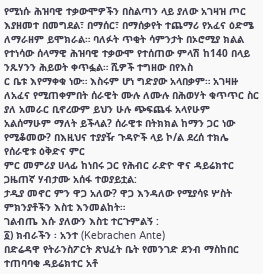የሚነሱ ሕዝባዊ ተቃውሞዎችን በስልጣን ላይ ያለው አገዛዝ ጦር እያዘመተ በመግደል፣ በማሰር፣ በማሰቃየት ተጨማሪ የአፈና ዕድሜ ለማራዘም ይሞክራል። ባለፉት ጥቂት ሳምንታት በኦሮሚያ ክልል የተነሳው ሰላማዊ ሕዝባዊ ተቃውሞ የተሰጠው ምላሽ ከ140 በላይ ንጹሃንን ሕይወት ቀጥፏል። ሺዎች ተግዘው በየእስ
ር ቤቱ እየማቀቁ ነው። እስሩም ሆነ ግድያው አላበቃም። አገዛዙ ለአፈና የሚጠቀምበት ሰራዊት ሙሉ ለሙሉ በሕወሃት ቁጥጥር ስር ያለ አመራር ቢኖረውም ይህን ሁሉ ጭፍጨፋ አላየሁም አልሰማሁም ማለት ይችላል? ሰራዊቱ በትክክል ከማን ጋር ነው የሚቆመው? በእዚህና ተያያዥ ጉዳዮች ላይ ኮ/ል ደረሰ ተክሌ የሰራዊቱ ዕቅድና ምር
ምር መምሪያ ሀላፊ ከነበሩ ጋር የሕብር ራድዮ ዋና ዳይሬክተር ጋዜጠኛ ሃብታሙ አሰፋ ተወያይቷል:
ታዲያ መኖር ምን ዋጋ አለው? ዋጋ እንዳለው የሚያሳዩ ሦስት ምክንያቶችን እስቲ እንመልከት።
ገልብጤ እሱ ያለውን እስቲ ተርጉምልኝ :
፩) ክብራችን ፡ አንተ (Kebrachen Ante)
በድሬዳዋ የትራንስፖርት ጽህፈት ቤት የመንገድ ደንብ ማስከበር ተጠባባቂ ዳይሬክተር አቶ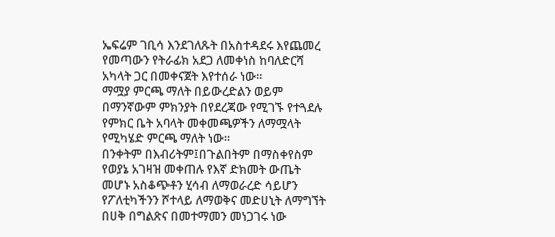ኤፍሬም ገቢሳ እንደገለጹት በአስተዳደሩ እየጨመረ የመጣውን የትራፊክ አደጋ ለመቀነስ ከባለድርሻ አካላት ጋር በመቀናጀት እየተሰራ ነው፡፡
ማሟያ ምርጫ ማለት በይውረድልን ወይም በማንኛውም ምክንያት በየደረጃው የሚገኙ የተጓደሉ የምክር ቤት አባላት መቀመጫዎችን ለማሟላት የሚካሄድ ምርጫ ማለት ነው።
በንቀትም በእብሪትም፤በጉልበትም በማስቀየስም የወያኔ አገዛዝ መቀጠሉ የእኛ ድክመት ውጤት መሆኑ አስቆጭቶን ሂሳብ ለማወራረድ ሳይሆን የፖለቲካችንን ሾተላይ ለማወቅና መድሀኒት ለማግኘት በሀቅ በግልጽና በመተማመን መነጋገሩ ነው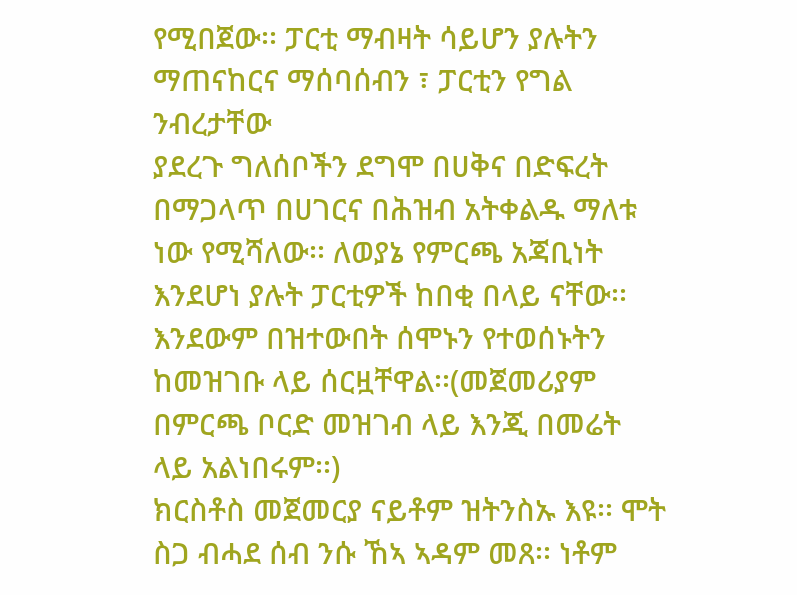የሚበጀው፡፡ ፓርቲ ማብዛት ሳይሆን ያሉትን ማጠናከርና ማሰባሰብን ፣ ፓርቲን የግል ንብረታቸው
ያደረጉ ግለሰቦችን ደግሞ በሀቅና በድፍረት በማጋላጥ በሀገርና በሕዝብ አትቀልዱ ማለቱ ነው የሚሻለው፡፡ ለወያኔ የምርጫ አጃቢነት እንደሆነ ያሉት ፓርቲዎች ከበቂ በላይ ናቸው፡፡ እንደውም በዝተውበት ሰሞኑን የተወሰኑትን ከመዝገቡ ላይ ሰርዟቸዋል፡፡(መጀመሪያም በምርጫ ቦርድ መዝገብ ላይ እንጂ በመሬት ላይ አልነበሩም፡፡)
ክርስቶስ መጀመርያ ናይቶም ዝትንስኡ እዩ፡፡ ሞት ስጋ ብሓደ ሰብ ንሱ ኸኣ ኣዳም መጸ፡፡ ነቶም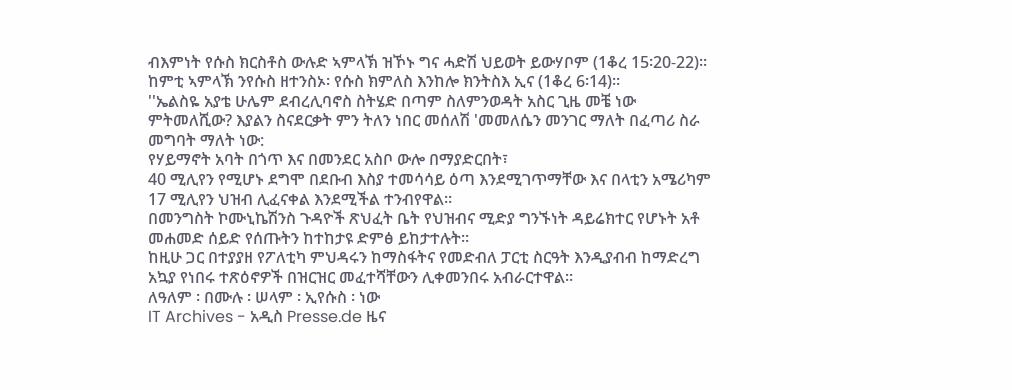ብእምነት የሱስ ክርስቶስ ውሉድ ኣምላኽ ዝኾኑ ግና ሓድሽ ህይወት ይውሃቦም (1ቆረ 15፡20-22)፡፡ ከምቲ ኣምላኽ ንየሱስ ዘተንስኦ፡ የሱስ ክምለስ እንከሎ ክንትስእ ኢና (1ቆረ 6፡14)፡፡
''ኤልስዬ አያቴ ሁሌም ደብረሊባኖስ ስትሄድ በጣም ስለምንወዳት አስር ጊዜ መቼ ነው ምትመለሺው? እያልን ስናደርቃት ምን ትለን ነበር መሰለሽ 'መመለሴን መንገር ማለት በፈጣሪ ስራ መግባት ማለት ነው:
የሃይማኖት አባት በጎጥ እና በመንደር አስቦ ውሎ በማያድርበት፣
40 ሚሊየን የሚሆኑ ደግሞ በደቡብ እስያ ተመሳሳይ ዕጣ እንደሚገጥማቸው እና በላቲን አሜሪካም 17 ሚሊየን ህዝብ ሊፈናቀል እንደሚችል ተንብየዋል።
በመንግስት ኮሙኒኬሽንስ ጉዳዮች ጽህፈት ቤት የህዝብና ሚድያ ግንኙነት ዳይሬክተር የሆኑት አቶ መሐመድ ሰይድ የሰጡትን ከተከታዩ ድምፅ ይከታተሉት፡፡
ከዚሁ ጋር በተያያዘ የፖለቲካ ምህዳሩን ከማስፋትና የመድብለ ፓርቲ ስርዓት እንዲያብብ ከማድረግ አኳያ የነበሩ ተጽዕኖዎች በዝርዝር መፈተሻቸውን ሊቀመንበሩ አብራርተዋል፡፡
ለዓለም ፡ በሙሉ ፡ ሠላም ፡ ኢየሱስ ፡ ነው
IT Archives - አዲስ Presse.de ዜና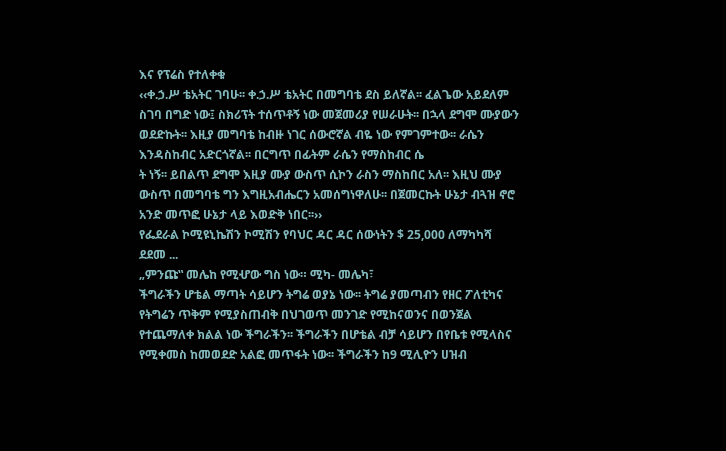እና የፕሬስ የተለቀቁ
‹‹ቀ.ኃ.ሥ ቴአትር ገባሁ፡፡ ቀ.ኃ.ሥ ቴአትር በመግባቴ ደስ ይለኛል፡፡ ፈልጌው አይደለም ስገባ በግድ ነው፤ ስክሪፕት ተሰጥቶኝ ነው መጀመሪያ የሠራሁት፡፡ በኋላ ደግሞ ሙያውን ወደድኩት፡፡ እዚያ መግባቴ ከብዙ ነገር ሰውሮኛል ብዬ ነው የምገምተው፡፡ ራሴን እንዳስከብር አድርጎኛል፡፡ በርግጥ በፊትም ራሴን የማስከብር ሴ
ት ነኝ፡፡ ይበልጥ ደግሞ እዚያ ሙያ ውስጥ ሲኮን ራስን ማስከበር አለ፡፡ እዚህ ሙያ ውስጥ በመግባቴ ግን እግዚአብሔርን አመሰግነዋለሁ፡፡ በጀመርኩት ሁኔታ ብጓዝ ኖሮ አንድ መጥፎ ሁኔታ ላይ እወድቅ ነበር፡፡››
የፌደራል ኮሚዩኒኬሽን ኮሚሽን የባህር ዳር ዳር ሰውነትን $ 25,000 ለማካካሻ ደደመ ...
„ምንጩ‟ መሌከ የሚሇው ግስ ነው። ሚካ- መሌካ፣
ችግራችን ሆቴል ማጣት ሳይሆን ትግሬ ወያኔ ነው፡፡ ትግሬ ያመጣብን የዘር ፖለቲካና የትግሬን ጥቅም የሚያስጠብቅ በህገወጥ መንገድ የሚከናወንና በወንጀል የተጨማለቀ ክልል ነው ችግራችን፡፡ ችግራችን በሆቴል ብቻ ሳይሆን በየቤቱ የሚላስና የሚቀመስ ከመወደድ አልፎ መጥፋት ነው፡፡ ችግራችን ከ9 ሚሊዮን ሀዝብ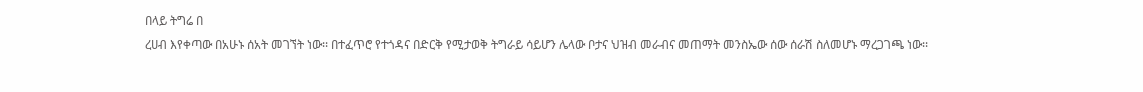በላይ ትግሬ በ
ረሀብ እየቀጣው በአሁኑ ሰአት መገኘት ነው፡፡ በተፈጥሮ የተጎዳና በድርቅ የሚታወቅ ትግራይ ሳይሆን ሌላው ቦታና ህዝብ መራብና መጠማት መንስኤው ሰው ሰራሽ ስለመሆኑ ማረጋገጫ ነው፡፡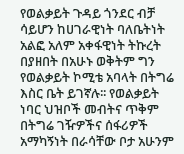የወልቃይት ጉዳይ ጎንደር ብቻ ሳይሆን ከሀገራዊነት ባለቤትነት አልፎ አለም አቀፋዊነት ትኩረት በያዘበት በአሁኑ ወቅትም ግን የወልቃይት ኮሚቴ አባላት በትግሬ እስር ቤት ይገኛሉ፡፡ የወልቃይት ነባር ህዝቦች መብትና ጥቅም በትግሬ ገዥዎችና ሰፋሪዎች አማካኝነት በራሳቸው ቦታ አሁንም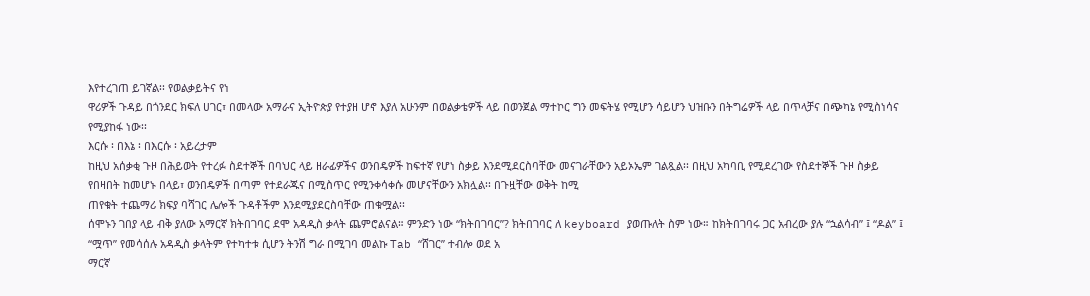እየተረገጠ ይገኛል፡፡ የወልቃይትና የነ
ዋሪዎች ጉዳይ በጎንደር ክፍለ ሀገር፣ በመላው አማራና ኢትዮጵያ የተያዘ ሆኖ እያለ አሁንም በወልቃቴዎች ላይ በወንጀል ማተኮር ግን መፍትሄ የሚሆን ሳይሆን ህዝቡን በትግሬዎች ላይ በጥላቻና በጭካኔ የሚስነሳና የሚያከፋ ነው፡፡
እርሱ ፡ በእኔ ፡ በእርሱ ፡ አይረታም
ከዚህ አሰቃቂ ጉዞ በሕይወት የተረፉ ስደተኞች በባህር ላይ ዘራፊዎችና ወንበዴዎች ከፍተኛ የሆነ ስቃይ እንደሚደርስባቸው መናገራቸውን አይኦኤም ገልጿል፡፡ በዚህ አካባቢ የሚደረገው የስደተኞች ጉዞ ስቃይ የበዛበት ከመሆኑ በላይ፣ ወንበዴዎች በጣም የተደራጁና በሚስጥር የሚንቀሳቀሱ መሆናቸውን አክሏል፡፡ በጉዟቸው ወቅት ከሚ
ጠየቁት ተጨማሪ ክፍያ ባሻገር ሌሎች ጉዳቶችም እንደሚያደርስባቸው ጠቁሟል፡፡
ሰሞኑን ገበያ ላይ ብቅ ያለው አማርኛ ክትበገባር ደሞ አዳዲስ ቃላት ጨምሮልናል። ምንድን ነው “ክትበገባር”? ክትበገባር ለ keyboard ያወጡለት ስም ነው። ከክትበገባሩ ጋር አብረው ያሉ “ኋልሳብ” ፤ “ዶል” ፤ “ሟጥ” የመሳሰሉ አዳዲስ ቃላትም የተካተቱ ሲሆን ትንሽ ግራ በሚገባ መልኩ Tab “ሸገር” ተብሎ ወደ አ
ማርኛ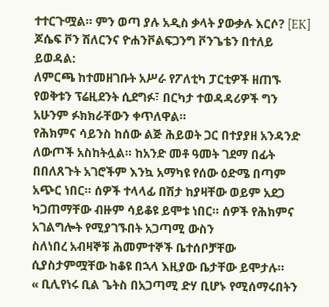ተተርጉሟል። ምን ወጣ ያሉ አዲስ ቃላት ያውቃሉ እርሶ? [EK]
ጆሴፍ ቮን ሽለርንና ዮሐንቮልፍጋንግ ቮንጌቴን በተለይ ይወዳል:
ለምርጫ ከተመዘገቡት አሥራ የፖለቲካ ፓርቲዎች ዘጠኙ የወቅቱን ፕሬዚደንት ሲደግፉ፣ በርካታ ተወዳዳሪዎች ግን አሁንም ፉክክራቸውን ቀጥለዋል።
የሕክምና ሳይንስ ከሰው ልጅ ሕይወት ጋር በተያያዘ አንዳንድ ለውጦች አስከትሏል። ከአንድ መቶ ዓመት ገደማ በፊት በበለጸጉት አገሮችም እንኳ አማካዩ የሰው ዕድሜ በጣም አጭር ነበር። ሰዎች ተላላፊ በሽታ ከያዛቸው ወይም አደጋ ካጋጠማቸው ብዙም ሳይቆዩ ይሞቱ ነበር። ሰዎች የሕክምና አገልግሎት የሚያገኙበት አጋጣሚ ውስን
ስለነበረ አብዛኞቹ ሕመምተኞች ቤተሰቦቻቸው ሲያስታምሟቸው ከቆዩ በኋላ እዚያው ቤታቸው ይሞታሉ።
« ቢሊየነሩ ቢል ጌትስ በአጋጣሚ ድሃ ቢሆኑ የሚሰማሩበትን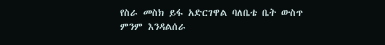የስራ መስክ ይፋ አድርገዋል ባለቤቴ ቤት ውስጥ ምንም እንዳልሰራ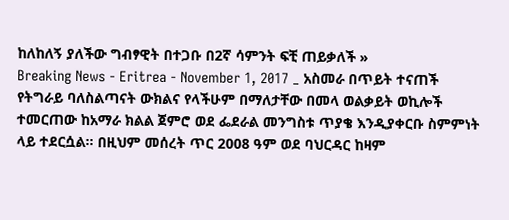ከለከለኝ ያለችው ግብፃዊት በተጋቡ በ2ኛ ሳምንት ፍቺ ጠይቃለች »
Breaking News - Eritrea - November 1, 2017 _ አስመራ በጥይት ተናጠች
የትግራይ ባለስልጣናት ውክልና የላችሁም በማለታቸው በመላ ወልቃይት ወኪሎች ተመርጠው ከአማራ ክልል ጀምሮ ወደ ፌደራል መንግስቱ ጥያቄ እንዲያቀርቡ ስምምነት ላይ ተደርሷል። በዚህም መሰረት ጥር 2008 ዓም ወደ ባህርዳር ከዛም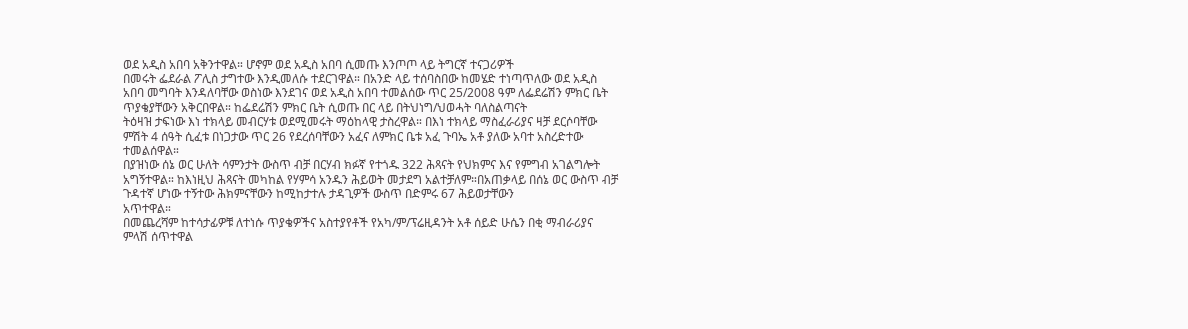ወደ አዲስ አበባ አቅንተዋል። ሆኖም ወደ አዲስ አበባ ሲመጡ እንጦጦ ላይ ትግርኛ ተናጋሪዎች
በመሩት ፌደራል ፖሊስ ታግተው እንዲመለሱ ተደርገዋል። በአንድ ላይ ተሰባስበው ከመሄድ ተነጣጥለው ወደ አዲስ አበባ መግባት እንዳለባቸው ወስነው እንደገና ወደ አዲስ አበባ ተመልሰው ጥር 25/2008 ዓም ለፌደሬሽን ምክር ቤት ጥያቄያቸውን አቅርበዋል። ከፌደሬሽን ምክር ቤት ሲወጡ በር ላይ በትህነግ/ህወሓት ባለስልጣናት
ትዕዛዝ ታፍነው እነ ተክላይ መብርሃቱ ወደሚመሩት ማዕከላዊ ታስረዋል። በእነ ተክላይ ማስፈራሪያና ዛቻ ደርሶባቸው ምሽት 4 ሰዓት ሲፈቱ በነጋታው ጥር 26 የደረሰባቸውን አፈና ለምክር ቤቱ አፈ ጉባኤ አቶ ያለው አባተ አስረድተው ተመልሰዋል።
በያዝነው ሰኔ ወር ሁለት ሳምንታት ውስጥ ብቻ በርሃብ ክፉኛ የተጎዱ 322 ሕጻናት የህክምና እና የምግብ አገልግሎት አግኝተዋል። ከእነዚህ ሕጻናት መካከል የሃምሳ አንዱን ሕይወት መታደግ አልተቻለም።በአጠቃላይ በሰኔ ወር ውስጥ ብቻ ጉዳተኛ ሆነው ተኝተው ሕክምናቸውን ከሚከታተሉ ታዳጊዎች ውስጥ በድምሩ 67 ሕይወታቸውን
አጥተዋል።
በመጨረሻም ከተሳታፊዎቹ ለተነሱ ጥያቄዎችና አስተያየቶች የአካ/ም/ፕሬዚዳንት አቶ ሰይድ ሁሴን በቂ ማብራሪያና ምላሽ ሰጥተዋል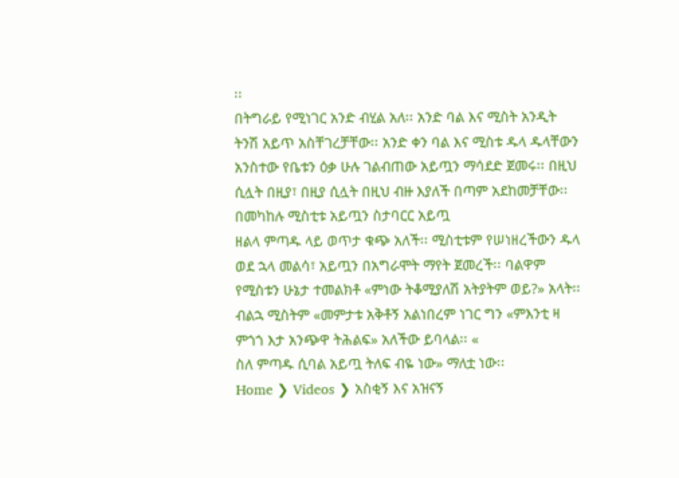፡፡
በትግራይ የሚነገር አንድ ብሂል አለ፡፡ አንድ ባል እና ሚስት አንዲት ትንሽ አይጥ አስቸገረቻቸው፡፡ አንድ ቀን ባል እና ሚስቱ ዱላ ዱላቸውን አንስተው የቤቱን ዕቃ ሁሉ ገልብጠው አይጧን ማሳደድ ጀመሩ፡፡ በዚህ ሲሏት በዚያ፣ በዚያ ሲሏት በዚህ ብዙ እያለች በጣም አደከመቻቸው፡፡ በመካከሉ ሚስቲቱ አይጧን ስታባርር አይጧ
ዘልላ ምጣዱ ላይ ወጥታ ቁጭ አለች፡፡ ሚስቲቱም የሠነዘረችውን ዱላ ወደ ኋላ መልሳ፣ አይጧን በአግራሞት ማየት ጀመረች፡፡ ባልዋም የሚስቱን ሁኔታ ተመልክቶ «ምነው ትቆሚያለሽ አትያትም ወይ?» አላት፡፡ ብልኋ ሚስትም «መምታቱ አቅቶኝ አልነበረም ነገር ግን «ምእንቲ ዛ ምጎጎ እታ አንጭዋ ትሕልፍ» አለችው ይባላል፡፡ «
ስለ ምጣዱ ሲባል አይጧ ትለፍ ብዬ ነው» ማለቷ ነው፡፡
Home ❯ Videos ❯ አስቂኝ እና አዝናኝ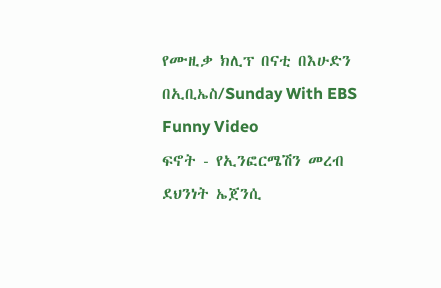የሙዚቃ ክሊፕ በናቲ በእሁድን በኢቢኤስ/Sunday With EBS Funny Video
ፍኖት - የኢንፎርሜሽን መረብ ደህንነት ኤጀንሲ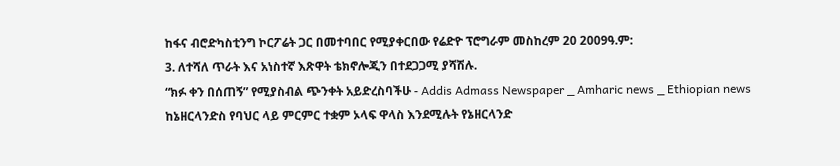ከፋና ብሮድካስቲንግ ኮርፖሬት ጋር በመተባበር የሚያቀርበው የሬድዮ ፕሮግራም መስከረም 20 2009ዓ.ም:
3. ለተሻለ ጥራት እና አነስተኛ እጽዋት ቴክኖሎጂን በተደጋጋሚ ያሻሽሉ.
“ክፉ ቀን በሰጠኝ” የሚያስብል ጭንቀት አይድረስባችሁ - Addis Admass Newspaper _ Amharic news _ Ethiopian news
ከኔዘርላንድስ የባህር ላይ ምርምር ተቋም ኦላፍ ዋላስ እንደሚሉት የኔዘርላንድ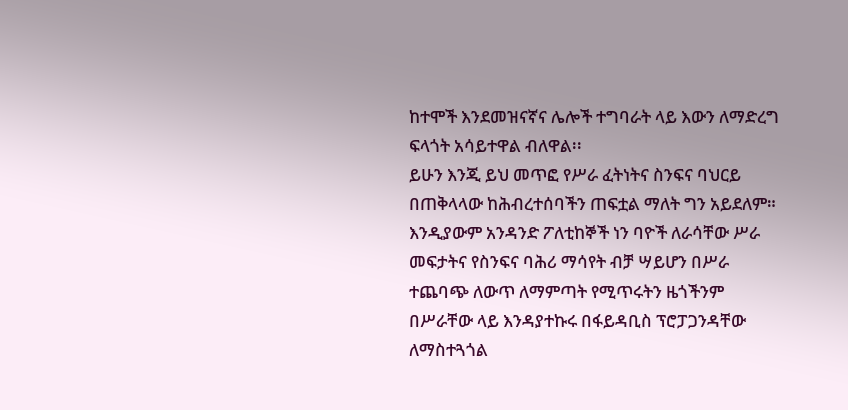ከተሞች እንደመዝናኛና ሌሎች ተግባራት ላይ እውን ለማድረግ ፍላጎት አሳይተዋል ብለዋል፡፡
ይሁን እንጂ ይህ መጥፎ የሥራ ፈትነትና ስንፍና ባህርይ በጠቅላላው ከሕብረተሰባችን ጠፍቷል ማለት ግን አይደለም። እንዲያውም አንዳንድ ፖለቲከኞች ነን ባዮች ለራሳቸው ሥራ መፍታትና የስንፍና ባሕሪ ማሳየት ብቻ ሣይሆን በሥራ ተጨባጭ ለውጥ ለማምጣት የሚጥሩትን ዜጎችንም በሥራቸው ላይ እንዳያተኩሩ በፋይዳቢስ ፕሮፓጋንዳቸው
ለማስተጓጎል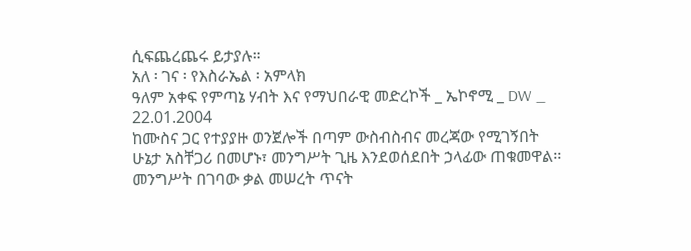ሲፍጨረጨሩ ይታያሉ።
አለ ፡ ገና ፡ የእስራኤል ፡ አምላክ
ዓለም አቀፍ የምጣኔ ሃብት እና የማህበራዊ መድረኮች _ ኤኮኖሚ _ DW _ 22.01.2004
ከሙስና ጋር የተያያዙ ወንጀሎች በጣም ውስብስብና መረጃው የሚገኝበት ሁኔታ አስቸጋሪ በመሆኑ፣ መንግሥት ጊዜ እንደወሰደበት ኃላፊው ጠቁመዋል፡፡ መንግሥት በገባው ቃል መሠረት ጥናት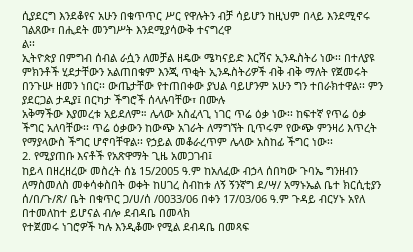ሲያደርግ እንደቆየና አሁን በቁጥጥር ሥር የዋሉትን ብቻ ሳይሆን ከዚህም በላይ እንደሚኖሩ ገልጸው፣ በሒደት መንግሥት እንደሚያሳውቅ ተናግረዋ
ል፡፡
ኢትዮጵያ በምግብ ሰብል ራሷን ለመቻል ዘዴው ሜካናይድ እርሻና ኢንዱስትሪ ነው፡፡ በተለያዩ ምክንቶች ሂደታቸውን አልጠበቁም እንጂ ጥቂት ኢንዱስትሪዎች ብቅ ብቅ ማለት የጀመሩት በንጉሡ ዘመን ነበር፡፡ ውጤታቸው የተጠበቀው ያህል ባይሆንም አሁን ግን ተበራክተዋል፡፡ ምን ያደርጋል ታዲያ፤ በርካታ ችግሮች ሰላሉባቸው፣ በሙሉ
አቅማችው እያመረቱ አይደለም። ሌላው አስፈላጊ ነገር ጥሬ ዕቃ ነው፡፡ ከፍተኛ የጥሬ ዕቃ ችግር አለባቸው፡፡ ጥሬ ዕቃውን ከውጭ አገራት ለማግኘት ቢጥሩም የውጭ ምንዛሪ እጥረት የማያላውስ ችግር ሆኖባቸዋል፡፡ የኃይል መቆራረጥም ሌላው አስከፊ ችግር ነው፡፡
2. የሚያጠቡ እናቶች የአጽዋማት ጊዜ አመጋገብ፤
ከይላ በዘረዘረው መስረት ሰኔ 15/2005 ዓ.ም ከአለፈው ብኃላ ሰበካው ጉባኤ ግንዘብን ለማስመለስ መቀሳቀስበት ወቀት ከሀገረ ስብከቱ ለኝ ኝንኛግ ደ/ሣ/ አማኑኤል ቤተ ክርሲቲያን ሰ/በ/ጉ/ጽ/ ቤት በቁጥር ጋ/ሀ/ሰ /0033/06 በቀን 17/03/06 ዓ.ም ጉዳይ ብርሃኑ አየለ በተመለከተ ይሆናል ብሎ ደብዳቤ በመላክ
የተጀመሩ ነገሮዎች ካሉ እንዲቆሙ የሚል ደብዳቤ በመጻፍ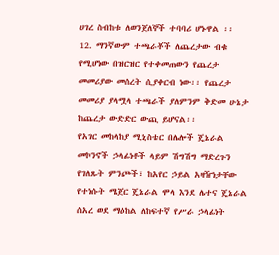ሀገረ ስብከቱ ለወንጀለኞች ተባባሪ ሆኑዋል ፡፡
12. ማንኛውም ተጫራቾች ለጨረታው ብቁ የሚሆነው በዝርዝር የተቀመጠውን የጨረታ መመሪያው መሰረት ሲያቀርብ ነው፡፡ የጨረታ መመሪያ ያላሟላ ተጫራች ያለምንም ቅድመ ሁኔታ ከጨረታ ውድድር ውጪ ይሆናል፡፡
የአገር መከላከያ ሚኒስቴር በሌሎች ጄኔራል መኮንኖች ኃላፊነቶች ላይም ሽግሽግ ማድረጉን የገለጹት ምንጮች፣ ከአየር ኃይል አዛዥነታቸው የተነሱት ሜጀር ጄኔራል ሞላ እንደ ሌተና ጄኔራል ሰአረ ወደ ማዕከል ለከፍተኛ የሥራ ኃላፊነት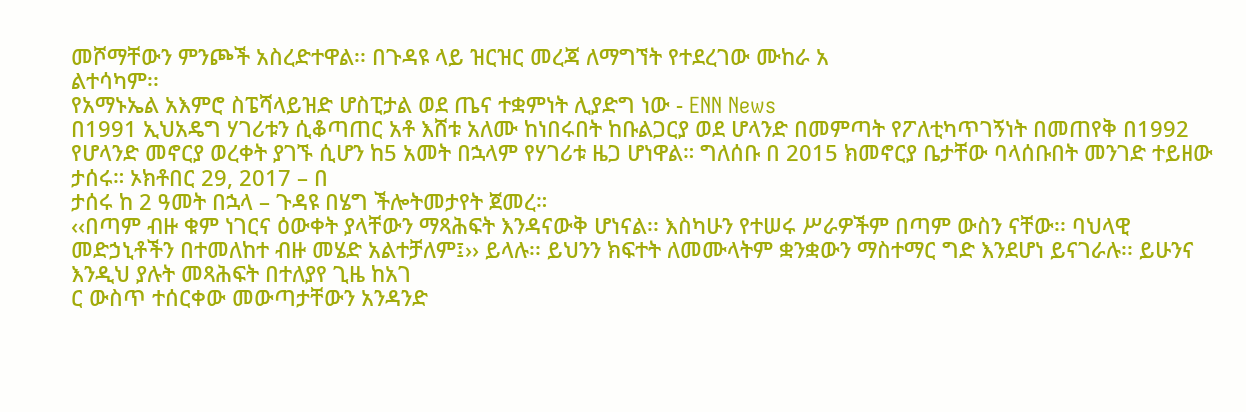መሾማቸውን ምንጮች አስረድተዋል፡፡ በጉዳዩ ላይ ዝርዝር መረጃ ለማግኘት የተደረገው ሙከራ አ
ልተሳካም፡፡
የአማኑኤል አእምሮ ስፔሻላይዝድ ሆስፒታል ወደ ጤና ተቋምነት ሊያድግ ነው - ENN News
በ1991 ኢህአዴግ ሃገሪቱን ሲቆጣጠር አቶ እሸቱ አለሙ ከነበሩበት ከቡልጋርያ ወደ ሆላንድ በመምጣት የፖለቲካጥገኝነት በመጠየቅ በ1992 የሆላንድ መኖርያ ወረቀት ያገኙ ሲሆን ከ5 አመት በኋላም የሃገሪቱ ዜጋ ሆነዋል። ግለሰቡ በ 2015 ክመኖርያ ቤታቸው ባላሰቡበት መንገድ ተይዘው ታሰሩ። ኦክቶበር 29, 2017 – በ
ታሰሩ ከ 2 ዓመት በኋላ – ጉዳዩ በሄግ ችሎትመታየት ጀመረ።
‹‹በጣም ብዙ ቁም ነገርና ዕውቀት ያላቸውን ማጻሕፍት እንዳናውቅ ሆነናል፡፡ እስካሁን የተሠሩ ሥራዎችም በጣም ውስን ናቸው፡፡ ባህላዊ መድኃኒቶችን በተመለከተ ብዙ መሄድ አልተቻለም፤›› ይላሉ፡፡ ይህንን ክፍተት ለመሙላትም ቋንቋውን ማስተማር ግድ እንደሆነ ይናገራሉ፡፡ ይሁንና እንዲህ ያሉት መጻሕፍት በተለያየ ጊዜ ከአገ
ር ውስጥ ተሰርቀው መውጣታቸውን አንዳንድ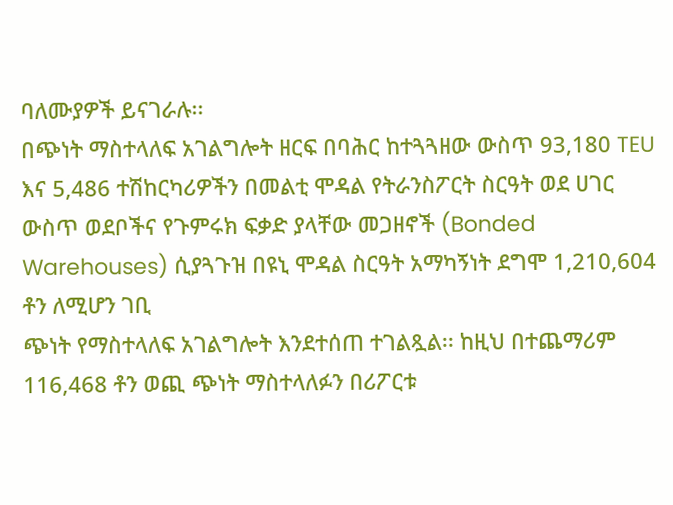ባለሙያዎች ይናገራሉ፡፡
በጭነት ማስተላለፍ አገልግሎት ዘርፍ በባሕር ከተጓጓዘው ውስጥ 93,180 TEU እና 5,486 ተሽከርካሪዎችን በመልቲ ሞዳል የትራንስፖርት ስርዓት ወደ ሀገር ውስጥ ወደቦችና የጉምሩክ ፍቃድ ያላቸው መጋዘኖች (Bonded Warehouses) ሲያጓጉዝ በዩኒ ሞዳል ስርዓት አማካኝነት ደግሞ 1,210,604 ቶን ለሚሆን ገቢ
ጭነት የማስተላለፍ አገልግሎት እንደተሰጠ ተገልጿል፡፡ ከዚህ በተጨማሪም 116,468 ቶን ወጪ ጭነት ማስተላለፉን በሪፖርቱ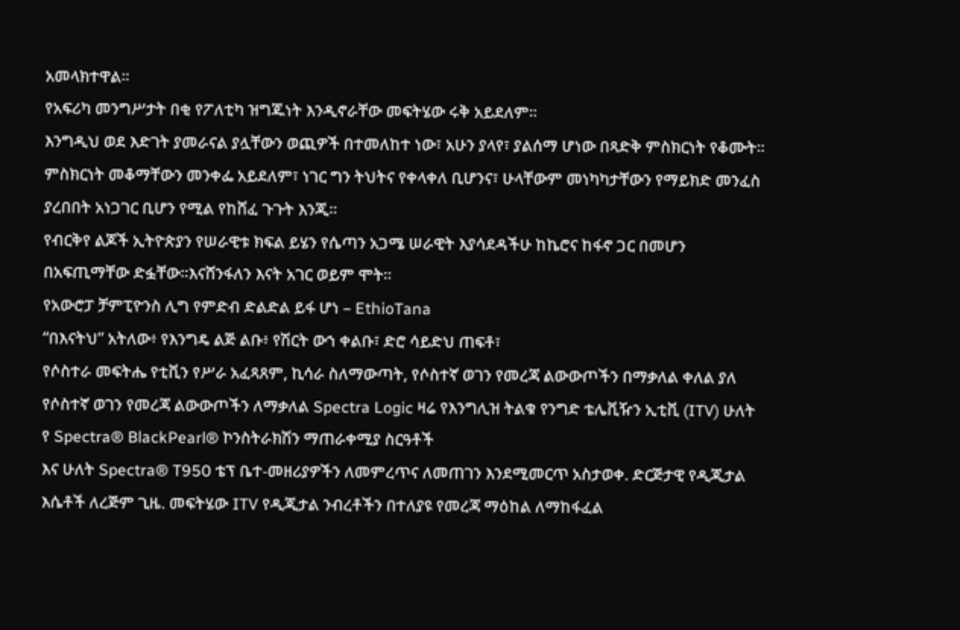አመላክተዋል፡፡
የአፍሪካ መንግሥታት በቂ የፖለቲካ ዝግጁነት እንዲኖራቸው መፍትሄው ሩቅ አይደለም፡፡
እንግዲህ ወደ እድገት ያመራናል ያሏቸውን ወጪዎች በተመለከተ ነው፣ አሁን ያላየ፣ ያልሰማ ሆነው በጻድቅ ምስክርነት የቆሙት። ምስክርነት መቆማቸውን መንቀፌ አይደለም፣ ነገር ግን ትህትና የቀላቀለ ቢሆንና፣ ሁላቸውም መነካካታቸውን የማይክድ መንፈስ ያረበበት አነጋገር ቢሆን የሚል የከሸፈ ጉጉት እንጂ።
የብርቅየ ልጆች ኢትዮጵያን የሠራዊቱ ክፍል ይሄን የሴጣን አጋሜ ሠራዊት እያሳደዳችሁ ከኬሮና ከፋኖ ጋር በመሆን በአፍጢማቸው ድፏቸው።እናሸንፋለን እናት አገር ወይም ሞት።
የአውሮፓ ቻምፒዮንስ ሊግ የምድብ ድልድል ይፋ ሆነ – EthioTana
“በእናትህ” አትለው፥ የእንግዴ ልጅ ልቡ፥ የሽርት ውኀ ቀልቡ፣ ድሮ ሳይድህ ጠፍቶ፣
የሶስተራ መፍትሔ የቲቪን የሥራ አፈጻጸም, ኪሳራ ስለማውጣት, የሶስተኛ ወገን የመረጃ ልውውጦችን በማቃለል ቀለል ያለ የሶስተኛ ወገን የመረጃ ልውውጦችን ለማቃለል Spectra Logic ዛሬ የእንግሊዝ ትልቁ የንግድ ቴሌቪዥን ኢቲቪ (ITV) ሁለት የ Spectra® BlackPearl® ኮንስትራክሽን ማጠራቀሚያ ስርዓቶች
እና ሁለት Spectra® T950 ቴፕ ቤተ-መዘሪያዎችን ለመምረጥና ለመጠገን እንደሚመርጥ አስታወቀ. ድርጅታዊ የዲጂታል እሴቶች ለረጅም ጊዜ. መፍትሄው ITV የዲጂታል ንብረቶችን በተለያዩ የመረጃ ማዕከል ለማከፋፈል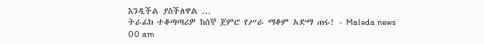እንዲችል ያስችለዋል ...
ትራፊክ ተቆጣጣሪዎ ከሰኞ ጀምሮ የሥራ ማቆም አድማ ጠሩ! - Maleda news
00 am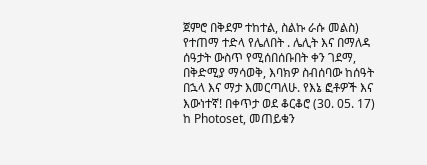ጀምሮ በቅደም ተከተል, ስልኩ ራሱ መልስ) የተጠማ ተድላ የሌለበት . ሌሊት እና በማለዳ ሰዓታት ውስጥ የሚሰበሰቡበት ቀን ገደማ, በቅድሚያ ማሳወቅ, እባክዎ ስብሰባው ከሰዓት በኋላ እና ማታ እመርጣለሁ. የእኔ ፎቶዎች እና እውነተኛ! በቀጥታ ወደ ቆርቆሮ (30. 05. 17) ከ Photoset, መጠይቁን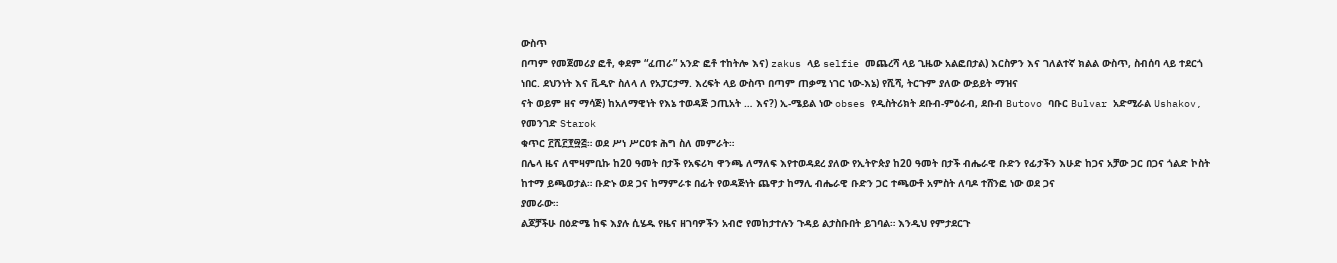ውስጥ
በጣም የመጀመሪያ ፎቶ, ቀደም “ፈጠራ” አንድ ፎቶ ተከትሎ እና) zakus ላይ selfie መጨረሻ ላይ ጊዜው አልፎበታል) እርስዎን እና ገለልተኛ ክልል ውስጥ, ስብሰባ ላይ ተደርጎ ነበር. ደህንነት እና ቪዲዮ ስለላ ለ የአፓርታማ. እረፍት ላይ ውስጥ በጣም ጠቃሚ ነገር ነው-እኔ) የሺሻ, ትርጉም ያለው ውይይት ማዝና
ናት ወይም ዘና ማሳጅ) ከአለማዊነት የእኔ ተወዳጅ ኃጢአት … እና?) ኢ-ሜይል ነው obses የዲስትሪክት ደቡብ-ምዕራብ, ደቡብ Butovo ባቡር Bulvar አድሚራል Ushakov, የመንገድ Starok
ቁጥር ፫ሺ፫፻፵፭። ወደ ሥነ ሥርዐቱ ሕግ ስለ መምራት።
በሌላ ዜና ለሞዛምቢኩ ከ20 ዓመት በታች የአፍሪካ ዋንጫ ለማለፍ እየተወዳደረ ያለው የኢትዮጵያ ከ20 ዓመት በታች ብሔራዊ ቡድን የፊታችን እሁድ ከጋና አቻው ጋር በጋና ጎልድ ኮስት ከተማ ይጫወታል። ቡድኑ ወደ ጋና ከማምራቱ በፊት የወዳጅነት ጨዋታ ከማሊ ብሔራዊ ቡድን ጋር ተጫውቶ አምስት ለባዶ ተሸንፎ ነው ወደ ጋና
ያመራው።
ልጆቻችሁ በዕድሜ ከፍ እያሉ ሲሄዱ የዜና ዘገባዎችን አብሮ የመከታተሉን ጉዳይ ልታስቡበት ይገባል። እንዲህ የምታደርጉ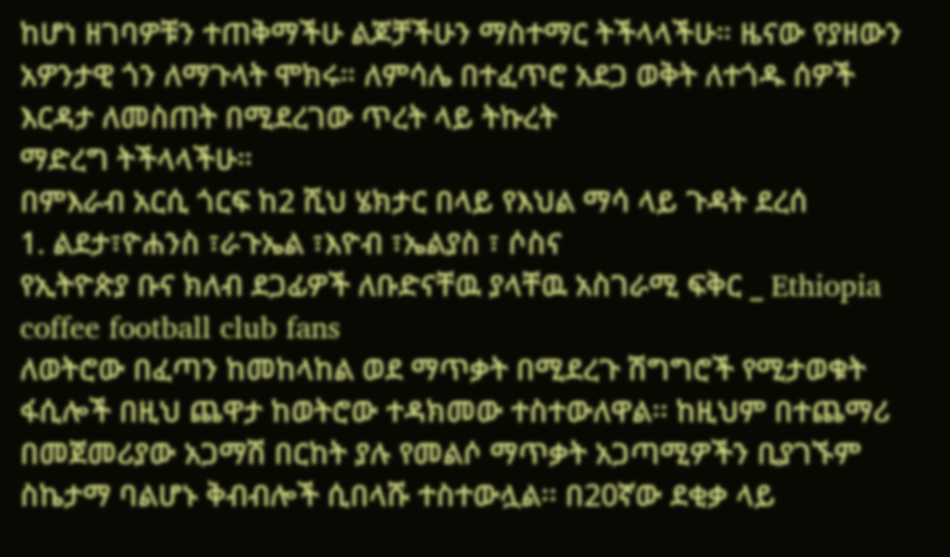ከሆነ ዘገባዎቹን ተጠቅማችሁ ልጆቻችሁን ማስተማር ትችላላችሁ። ዜናው የያዘውን አዎንታዊ ጎን ለማጉላት ሞክሩ። ለምሳሌ በተፈጥሮ አደጋ ወቅት ለተጎዱ ሰዎች እርዳታ ለመስጠት በሚደረገው ጥረት ላይ ትኩረት
ማድረግ ትችላላችሁ።
በምእራብ አርሲ ጎርፍ ከ2 ሺህ ሄክታር በላይ የእህል ማሳ ላይ ጉዳት ደረሰ
1. ልደታ፣ዮሐንስ ፣ራጉኤል ፣እዮብ ፣ኤልያስ ፣ ሶስና
የኢትዮጵያ ቡና ክለብ ደጋፊዎች ለቡድናቸዉ ያላቸዉ አስገራሚ ፍቅር _ Ethiopia coffee football club fans
ለወትሮው በፈጣን ከመከላከል ወደ ማጥቃት በሚደረጉ ሽግግሮች የሚታወቁት ፋሲሎች በዚህ ጨዋታ ከወትሮው ተዳክመው ተስተውለዋል፡፡ ከዚህም በተጨማሪ በመጀመሪያው አጋማሽ በርከት ያሉ የመልሶ ማጥቃት አጋጣሚዎችን ቢያገኙም ስኬታማ ባልሆኑ ቅብብሎች ሲበላሹ ተስተውሏል፡፡ በ20ኛው ደቂቃ ላይ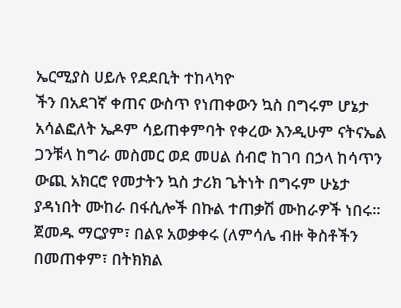ኤርሚያስ ሀይሉ የደደቢት ተከላካዮ
ችን በአደገኛ ቀጠና ውስጥ የነጠቀውን ኳስ በግሩም ሆኔታ አሳልፎለት ኤዶም ሳይጠቀምባት የቀረው እንዲሁም ናትናኤል ጋንቹላ ከግራ መስመር ወደ መሀል ሰብሮ ከገባ በኃላ ከሳጥን ውጪ አክርሮ የመታትን ኳስ ታሪክ ጌትነት በግሩም ሁኔታ ያዳነበት ሙከራ በፋሲሎች በኩል ተጠቃሽ ሙከራዎች ነበሩ፡፡
ጀመዱ ማርያም፣ በልዩ አወቃቀሩ (ለምሳሌ ብዙ ቅስቶችን በመጠቀም፣ በትክክል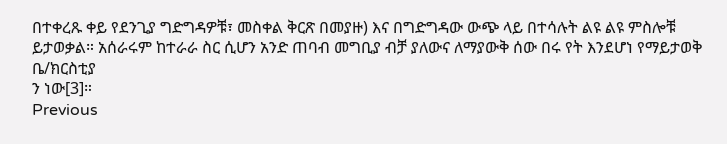በተቀረጹ ቀይ የደንጊያ ግድግዳዎቹ፣ መስቀል ቅርጽ በመያዙ) እና በግድግዳው ውጭ ላይ በተሳሉት ልዩ ልዩ ምስሎቹ ይታወቃል። አሰራሩም ከተራራ ስር ሲሆን አንድ ጠባብ መግቢያ ብቻ ያለውና ለማያውቅ ሰው በሩ የት እንደሆነ የማይታወቅ ቤ/ክርስቲያ
ን ነው[3]።
Previous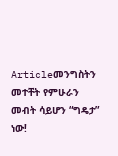Articleመንግስትን መተቸት የምሁራን መብት ሳይሆን “ግዴታ” ነው!